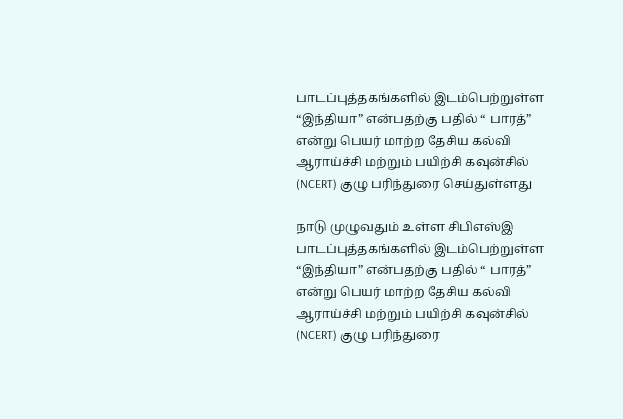பாடப்புத்தகங்களில் இடம்பெற்றுள்ள “இந்தியா” என்பதற்கு பதில் “ பாரத்” என்று பெயர் மாற்ற தேசிய கல்வி ஆராய்ச்சி மற்றும் பயிற்சி கவுன்சில் (NCERT) குழு பரிந்துரை செய்துள்ளது

நாடு முழுவதும் உள்ள சிபிஎஸ்இ பாடப்புத்தகங்களில் இடம்பெற்றுள்ள “இந்தியா” என்பதற்கு பதில் “ பாரத்” என்று பெயர் மாற்ற தேசிய கல்வி ஆராய்ச்சி மற்றும் பயிற்சி கவுன்சில் (NCERT) குழு பரிந்துரை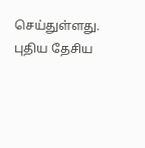செய்துள்ளது. புதிய தேசிய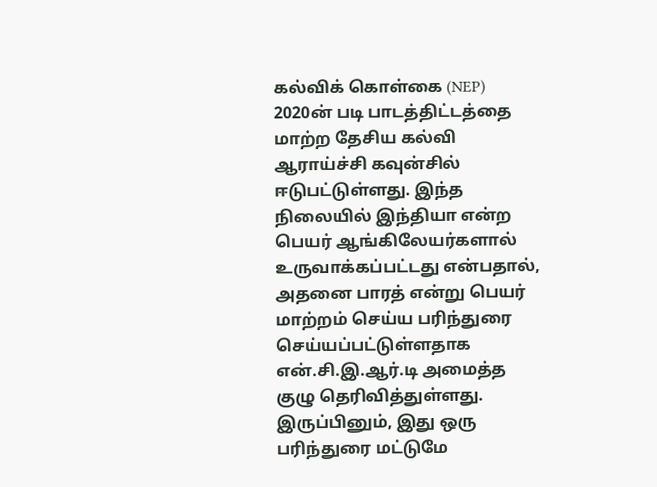கல்விக் கொள்கை (NEP) 2020ன் படி பாடத்திட்டத்தை மாற்ற தேசிய கல்வி ஆராய்ச்சி கவுன்சில் ஈடுபட்டுள்ளது. இந்த நிலையில் இந்தியா என்ற பெயர் ஆங்கிலேயர்களால் உருவாக்கப்பட்டது என்பதால், அதனை பாரத் என்று பெயர் மாற்றம் செய்ய பரிந்துரை செய்யப்பட்டுள்ளதாக என்.சி.இ.ஆர்.டி அமைத்த குழு தெரிவித்துள்ளது. இருப்பினும், இது ஒரு பரிந்துரை மட்டுமே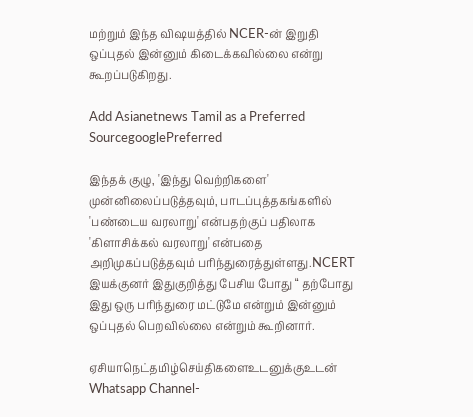மற்றும் இந்த விஷயத்தில் NCER-ன் இறுதி ஒப்புதல் இன்னும் கிடைக்கவில்லை என்று கூறப்படுகிறது.

Add Asianetnews Tamil as a Preferred SourcegooglePreferred

இந்தக் குழு, 'இந்து வெற்றிகளை' முன்னிலைப்படுத்தவும், பாடப்புத்தகங்களில் 'பண்டைய வரலாறு' என்பதற்குப் பதிலாக 'கிளாசிக்கல் வரலாறு' என்பதை அறிமுகப்படுத்தவும் பரிந்துரைத்துள்ளது.NCERT இயக்குனர் இதுகுறித்து பேசிய போது “ தற்போது இது ஒரு பரிந்துரை மட்டுமே என்றும் இன்னும் ஒப்புதல் பெறவில்லை என்றும் கூறினார்.

ஏசியாநெட்தமிழ்செய்திகளைஉடனுக்குஉடன் Whatsapp Channel-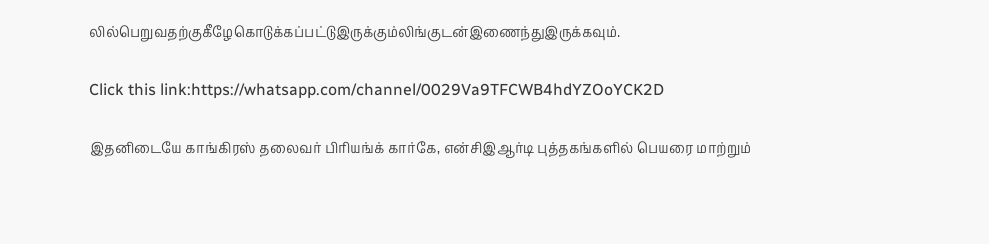லில்பெறுவதற்குகீழேகொடுக்கப்பட்டுஇருக்கும்லிங்குடன்இணைந்துஇருக்கவும்.

Click this link:https://whatsapp.com/channel/0029Va9TFCWB4hdYZOoYCK2D

இதனிடையே காங்கிரஸ் தலைவர் பிரியங்க் கார்கே, என்சிஇஆர்டி புத்தகங்களில் பெயரை மாற்றும்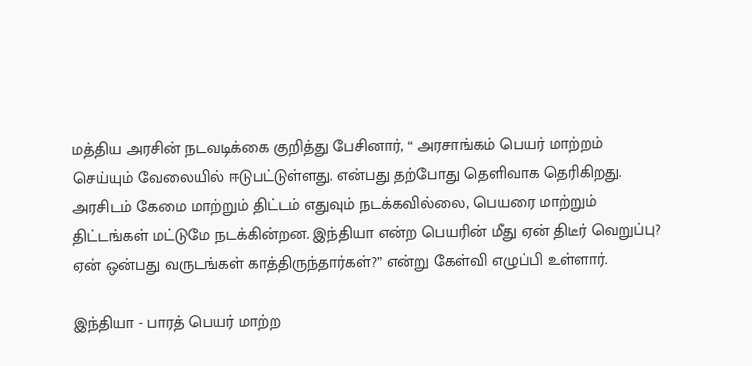மத்திய அரசின் நடவடிக்கை குறித்து பேசினார், “ அரசாங்கம் பெயர் மாற்றம் செய்யும் வேலையில் ஈடுபட்டுள்ளது. என்பது தற்போது தெளிவாக தெரிகிறது. அரசிடம் கேமை மாற்றும் திட்டம் எதுவும் நடக்கவில்லை, பெயரை மாற்றும் திட்டங்கள் மட்டுமே நடக்கின்றன. இந்தியா என்ற பெயரின் மீது ஏன் திடீர் வெறுப்பு? ஏன் ஒன்பது வருடங்கள் காத்திருந்தார்கள்?” என்று கேள்வி எழுப்பி உள்ளார்.

இந்தியா - பாரத் பெயர் மாற்ற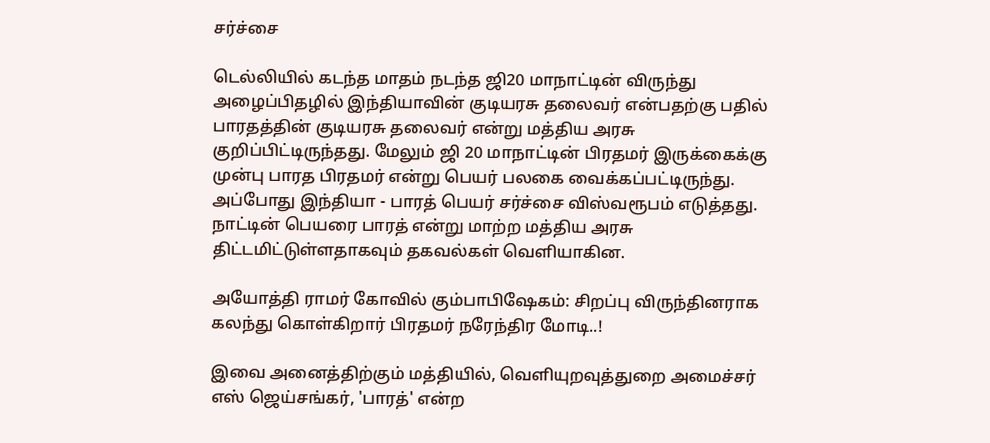சர்ச்சை

டெல்லியில் கடந்த மாதம் நடந்த ஜி20 மாநாட்டின் விருந்து அழைப்பிதழில் இந்தியாவின் குடியரசு தலைவர் என்பதற்கு பதில் பாரதத்தின் குடியரசு தலைவர் என்று மத்திய அரசு குறிப்பிட்டிருந்தது. மேலும் ஜி 20 மாநாட்டின் பிரதமர் இருக்கைக்கு முன்பு பாரத பிரதமர் என்று பெயர் பலகை வைக்கப்பட்டிருந்து. அப்போது இந்தியா - பாரத் பெயர் சர்ச்சை விஸ்வரூபம் எடுத்தது. நாட்டின் பெயரை பாரத் என்று மாற்ற மத்திய அரசு திட்டமிட்டுள்ளதாகவும் தகவல்கள் வெளியாகின.

அயோத்தி ராமர் கோவில் கும்பாபிஷேகம்: சிறப்பு விருந்தினராக கலந்து கொள்கிறார் பிரதமர் நரேந்திர மோடி..!

இவை அனைத்திற்கும் மத்தியில், வெளியுறவுத்துறை அமைச்சர் எஸ் ஜெய்சங்கர், 'பாரத்' என்ற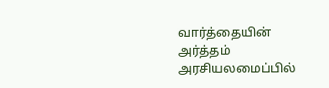வார்த்தையின் அர்த்தம் அரசியலமைப்பில்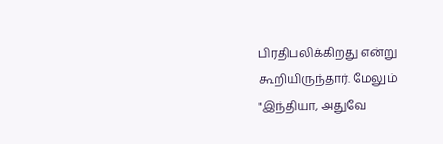பிரதிபலிக்கிறது என்று கூறியிருந்தார். மேலும் "இந்தியா, அதுவே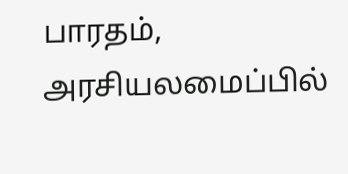பாரதம், அரசியலமைப்பில்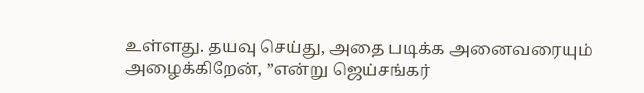உள்ளது. தயவு செய்து, அதை படிக்க அனைவரையும் அழைக்கிறேன், ”என்று ஜெய்சங்கர்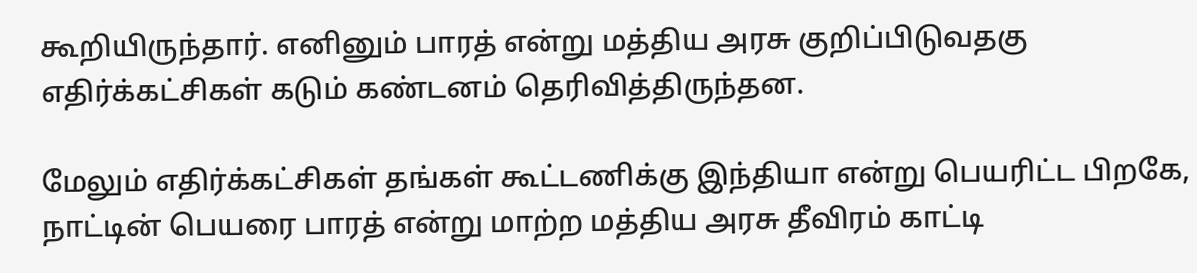கூறியிருந்தார். எனினும் பாரத் என்று மத்திய அரசு குறிப்பிடுவதகு எதிர்க்கட்சிகள் கடும் கண்டனம் தெரிவித்திருந்தன.

மேலும் எதிர்க்கட்சிகள் தங்கள் கூட்டணிக்கு இந்தியா என்று பெயரிட்ட பிறகே, நாட்டின் பெயரை பாரத் என்று மாற்ற மத்திய அரசு தீவிரம் காட்டி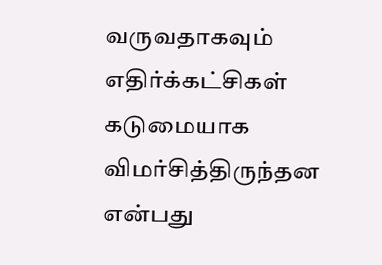வருவதாகவும் எதிர்க்கட்சிகள் கடுமையாக விமர்சித்திருந்தன என்பது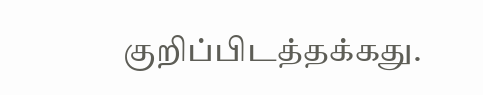குறிப்பிடத்தக்கது.